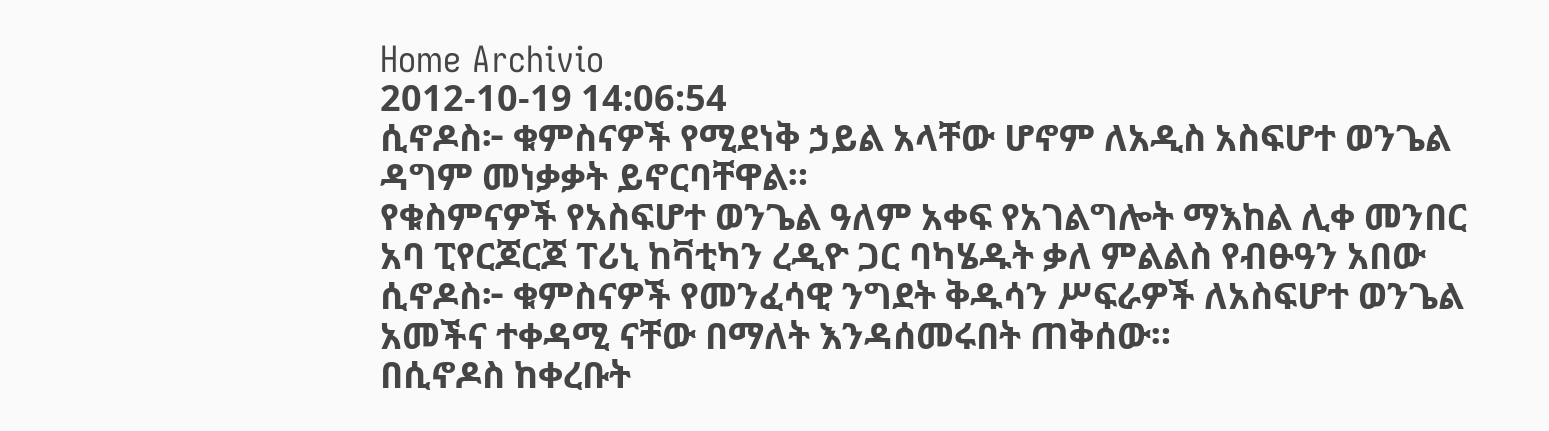Home Archivio
2012-10-19 14:06:54
ሲኖዶስ፦ ቁምስናዎች የሚደነቅ ኃይል አላቸው ሆኖም ለአዲስ አስፍሆተ ወንጌል ዳግም መነቃቃት ይኖርባቸዋል።
የቁስምናዎች የአስፍሆተ ወንጌል ዓለም አቀፍ የአገልግሎት ማእከል ሊቀ መንበር አባ ፒየርጆርጆ ፐሪኒ ከቫቲካን ረዲዮ ጋር ባካሄዱት ቃለ ምልልስ የብፁዓን አበው ሲኖዶስ፦ ቁምስናዎች የመንፈሳዊ ንግደት ቅዱሳን ሥፍራዎች ለአስፍሆተ ወንጌል አመችና ተቀዳሚ ናቸው በማለት እንዳሰመሩበት ጠቅሰው።
በሲኖዶስ ከቀረቡት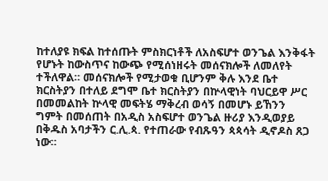ከተለያዩ ክፍል ከተሰጡት ምስክርነቶች ለአስፍሆተ ወንጌል እንቅፋት የሆኑት ከውስጥና ከውጭ የሚሰነዘሩት መሰናክሎች ለመለየት ተችለዋል። መሰናክሎች የሚታወቁ ቢሆንም ቅሉ እንደ ቤተ ክርስትያን በተለይ ደግሞ ቤተ ክርስትያን በኵላዊነት ባህርይዋ ሥር በመመልከት ኵላዊ መፍትሄ ማቅረብ ወሳኝ በመሆኑ ይኸንን ግምት በመሰጠት በአዲስ አስፍሆተ ወንጌል ዙሪያ እንዲወያይ በቅዱስ አባታችን ር.ሊ.ጳ. የተጠራው የብጹዓን ጳጳሳት ዲኖዶስ ጸጋ ነው።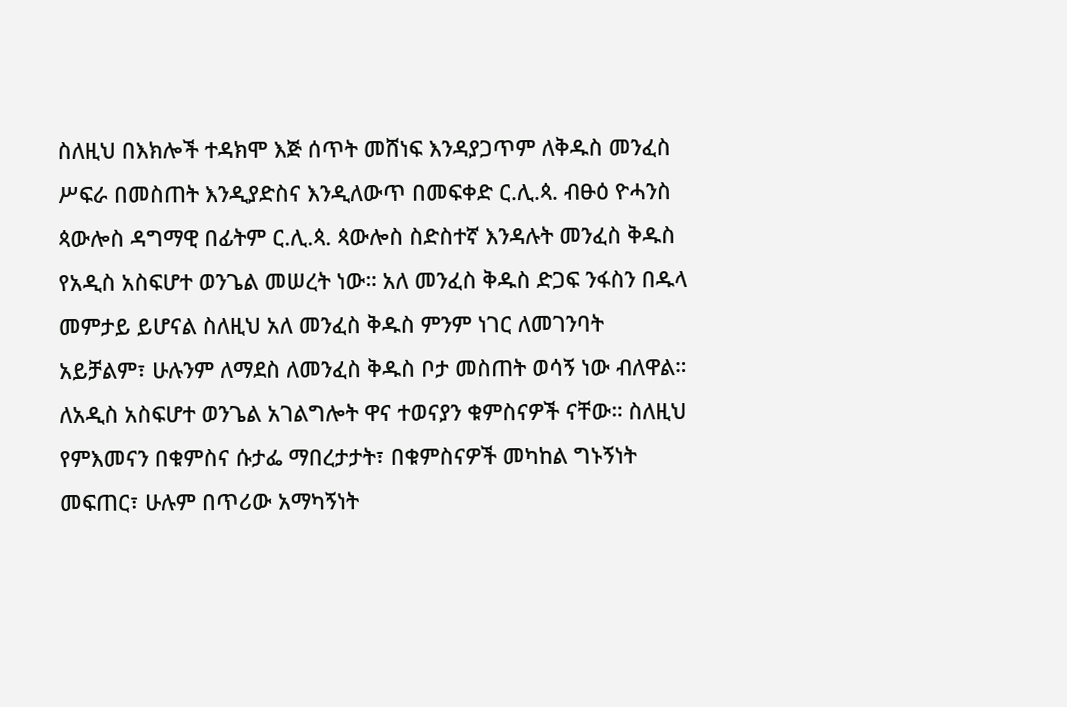ስለዚህ በእክሎች ተዳክሞ እጅ ሰጥት መሸነፍ እንዳያጋጥም ለቅዱስ መንፈስ ሥፍራ በመስጠት እንዲያድስና እንዲለውጥ በመፍቀድ ር.ሊ.ጳ. ብፁዕ ዮሓንስ ጳውሎስ ዳግማዊ በፊትም ር.ሊ.ጳ. ጳውሎስ ስድስተኛ እንዳሉት መንፈስ ቅዱስ የአዲስ አስፍሆተ ወንጌል መሠረት ነው። አለ መንፈስ ቅዱስ ድጋፍ ንፋስን በዱላ መምታይ ይሆናል ስለዚህ አለ መንፈስ ቅዱስ ምንም ነገር ለመገንባት አይቻልም፣ ሁሉንም ለማደስ ለመንፈስ ቅዱስ ቦታ መስጠት ወሳኝ ነው ብለዋል።
ለአዲስ አስፍሆተ ወንጌል አገልግሎት ዋና ተወናያን ቁምስናዎች ናቸው። ስለዚህ የምእመናን በቁምስና ሱታፌ ማበረታታት፣ በቁምስናዎች መካከል ግኑኝነት መፍጠር፣ ሁሉም በጥሪው አማካኝነት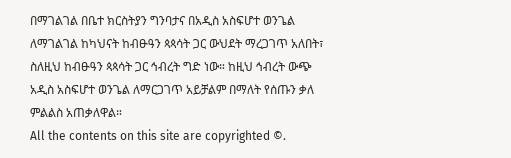በማገልገል በቤተ ክርስትያን ግንባታና በአዲስ አስፍሆተ ወንጌል ለማገልገል ከካህናት ከብፁዓን ጳጳሳት ጋር ውህደት ማረጋገጥ አለበት፣ ስለዚህ ከብፁዓን ጳጳሳት ጋር ኅብረት ግድ ነው። ከዚህ ኅብረት ውጭ አዲስ አስፍሆተ ወንጌል ለማርጋገጥ አይቻልም በማለት የሰጡን ቃለ ምልልስ አጠቃለዋል።
All the contents on this site are copyrighted ©.